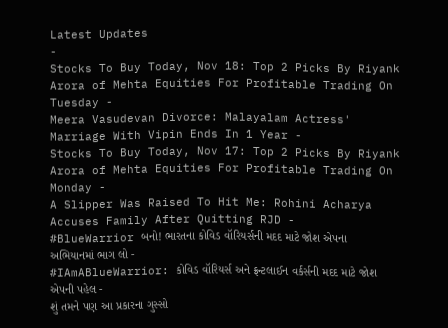Latest Updates
-
Stocks To Buy Today, Nov 18: Top 2 Picks By Riyank Arora of Mehta Equities For Profitable Trading On Tuesday -
Meera Vasudevan Divorce: Malayalam Actress' Marriage With Vipin Ends In 1 Year -
Stocks To Buy Today, Nov 17: Top 2 Picks By Riyank Arora of Mehta Equities For Profitable Trading On Monday -
A Slipper Was Raised To Hit Me: Rohini Acharya Accuses Family After Quitting RJD -
#BlueWarrior બનો! ભારતના કોવિડ વૉરિયર્સની મદદ માટે જોશ એપના અભિયાનમાં ભાગ લો -
#IAmABlueWarrior: કોવિડ વૉરિયર્સ અને ફ્રન્ટલાઈન વર્કર્સની મદદ માટે જોશ એપની પહેલ -
શું તમને પણ આ પ્રકારના ગુસ્સો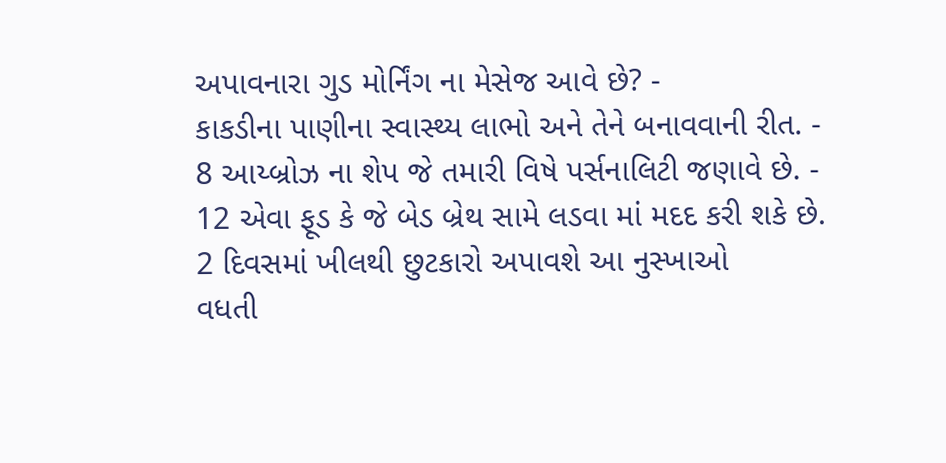અપાવનારા ગુડ મોર્નિંગ ના મેસેજ આવે છે? -
કાકડીના પાણીના સ્વાસ્થ્ય લાભો અને તેને બનાવવાની રીત. -
8 આય્બ્રોઝ ના શેપ જે તમારી વિષે પર્સનાલિટી જણાવે છે. -
12 એવા ફૂડ કે જે બેડ બ્રેથ સામે લડવા માં મદદ કરી શકે છે.
2 દિવસમાં ખીલથી છુટકારો અપાવશે આ નુસ્ખાઓ
વધતી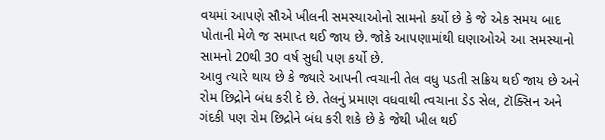વયમાં આપણે સૌએ ખીલની સમસ્યાઓનો સામનો કર્યો છે કે જે એક સમય બાદ પોતાની મેળે જ સમાપ્ત થઈ જાય છે. જોકે આપણામાંથી ઘણાઓએ આ સમસ્યાનો સામનો 20થી 30 વર્ષ સુધી પણ કર્યો છે.
આવુ ત્યારે થાય છે કે જ્યારે આપની ત્વચાની તેલ વધુ પડતી સક્રિય થઈ જાય છે અને રોમ છિદ્રોને બંધ કરી દે છે. તેલનું પ્રમાણ વધવાથી ત્વચાના ડેડ સેલ, ટૉક્સિન અને ગંદકી પણ રોમ છિદ્રોને બંધ કરી શકે છે કે જેથી ખીલ થઈ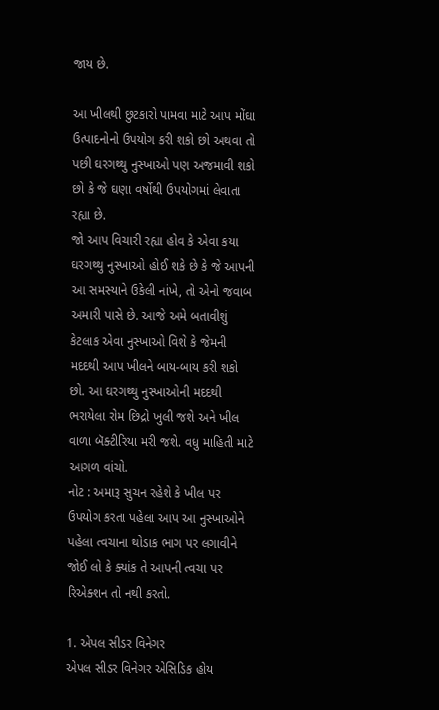જાય છે.

આ ખીલથી છુટકારો પામવા માટે આપ મોંઘા ઉત્પાદનોનો ઉપયોગ કરી શકો છો અથવા તો પછી ઘરગથ્થુ નુસ્ખાઓ પણ અજમાવી શકો છો કે જે ઘણા વર્ષોથી ઉપયોગમાં લેવાતા રહ્યા છે.
જો આપ વિચારી રહ્યા હોવ કે એવા કયા ઘરગથ્થુ નુસ્ખાઓ હોઈ શકે છે કે જે આપની આ સમસ્યાને ઉકેલી નાંખે, તો એનો જવાબ અમારી પાસે છે. આજે અમે બતાવીશું કેટલાક એવા નુસ્ખાઓ વિશે કે જેમની મદદથી આપ ખીલને બાય-બાય કરી શકો છો. આ ઘરગથ્થુ નુસ્ખાઓની મદદથી ભરાયેલા રોમ છિદ્રો ખુલી જશે અને ખીલ વાળા બૅક્ટીરિયા મરી જશે. વધુ માહિતી માટે આગળ વાંચો.
નોટ : અમારૂ સુચન રહેશે કે ખીલ પર ઉપયોગ કરતા પહેલા આપ આ નુસ્ખાઓને પહેલા ત્વચાના થોડાક ભાગ પર લગાવીને જોઈ લો કે ક્યાંક તે આપની ત્વચા પર રિએક્શન તો નથી કરતો.

1. એપલ સીડર વિનેગર
એપલ સીડર વિનેગર એસિડિક હોય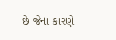છે જેના કારણે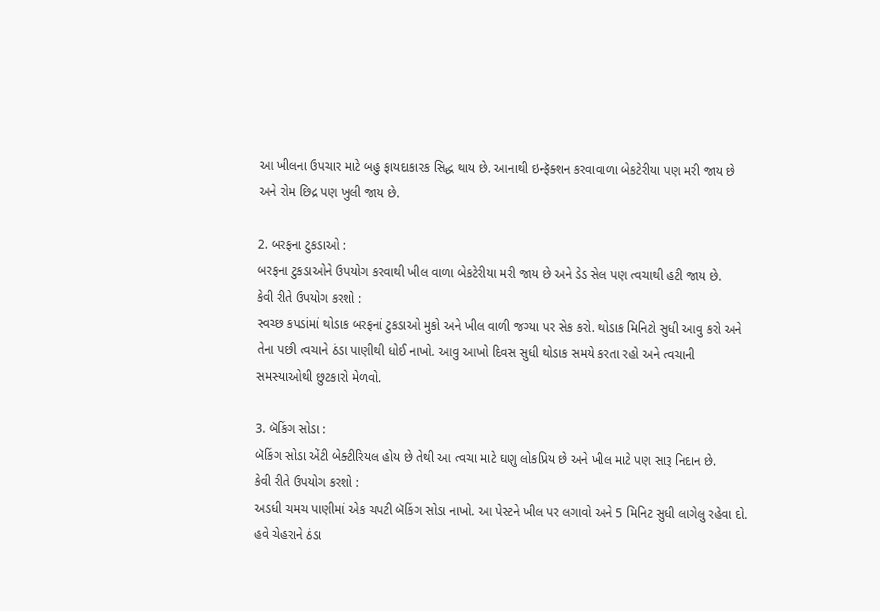આ ખીલના ઉપચાર માટે બહુ ફાયદાકારક સિદ્ધ થાય છે. આનાથી ઇન્ફૅક્શન કરવાવાળા બેકટેરીયા પણ મરી જાય છે અને રોમ છિદ્ર પણ ખુલી જાય છે.

2. બરફના ટુકડાઓ :
બરફના ટુકડાઓને ઉપયોગ કરવાથી ખીલ વાળા બેકટેરીયા મરી જાય છે અને ડેડ સેલ પણ ત્વચાથી હટી જાય છે.
કેવી રીતે ઉપયોગ કરશો :
સ્વચ્છ કપડાંમાં થોડાક બરફનાં ટુકડાઓ મુકો અને ખીલ વાળી જગ્યા પર સેક કરો. થોડાક મિનિટો સુધી આવુ કરો અને તેના પછી ત્વચાને ઠંડા પાણીથી ધોઈ નાખો. આવુ આખો દિવસ સુધી થોડાક સમયે કરતા રહો અને ત્વચાની સમસ્યાઓથી છુટકારો મેળવો.

3. બૅકિંગ સોડા :
બૅકિંગ સોડા એંટી બેક્ટીરિયલ હોય છે તેથી આ ત્વચા માટે ઘણુ લોકપ્રિય છે અને ખીલ માટે પણ સારૂ નિદાન છે.
કેવી રીતે ઉપયોગ કરશો :
અડધી ચમચ પાણીમાં એક ચપટી બૅકિંગ સોડા નાખો. આ પેસ્ટને ખીલ પર લગાવો અને 5 મિનિટ સુધી લાગેલુ રહેવા દો. હવે ચેહરાને ઠંડા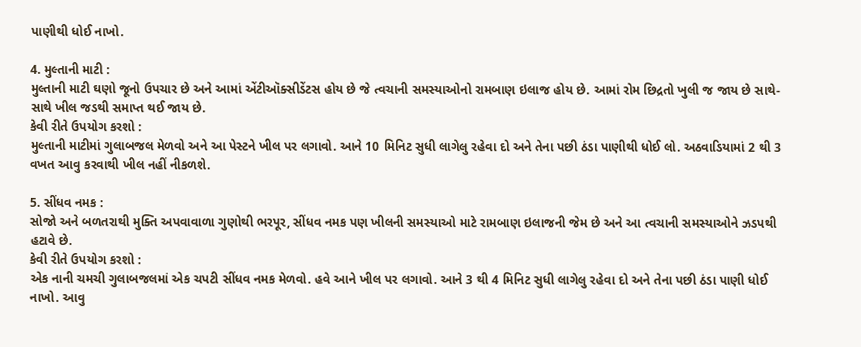પાણીથી ધોઈ નાખો.

4. મુલ્તાની માટી :
મુલ્તાની માટી ઘણો જૂનો ઉપચાર છે અને આમાં એંટીઑક્સીડેંટસ હોય છે જે ત્વચાની સમસ્યાઓનો રામબાણ ઇલાજ હોય છે. આમાં રોમ છિદ્રતો ખુલી જ જાય છે સાથે-સાથે ખીલ જડથી સમાપ્ત થઈ જાય છે.
કેવી રીતે ઉપયોગ કરશો :
મુલ્તાની માટીમાં ગુલાબજલ મેળવો અને આ પેસ્ટને ખીલ પર લગાવો. આને 10 મિનિટ સુધી લાગેલુ રહેવા દો અને તેના પછી ઠંડા પાણીથી ધોઈ લો. અઠવાડિયામાં 2 થી 3 વખત આવુ કરવાથી ખીલ નહીં નીકળશે.

5. સીંધવ નમક :
સોજો અને બળતરાથી મુક્તિ અપવાવાળા ગુણોથી ભરપૂર, સીંધવ નમક પણ ખીલની સમસ્યાઓ માટે રામબાણ ઇલાજની જેમ છે અને આ ત્વચાની સમસ્યાઓને ઝડપથી હટાવે છે.
કેવી રીતે ઉપયોગ કરશો :
એક નાની ચમચી ગુલાબજલમાં એક ચપટી સીંધવ નમક મેળવો. હવે આને ખીલ પર લગાવો. આને 3 થી 4 મિનિટ સુધી લાગેલુ રહેવા દો અને તેના પછી ઠંડા પાણી ધોઈ નાખો. આવુ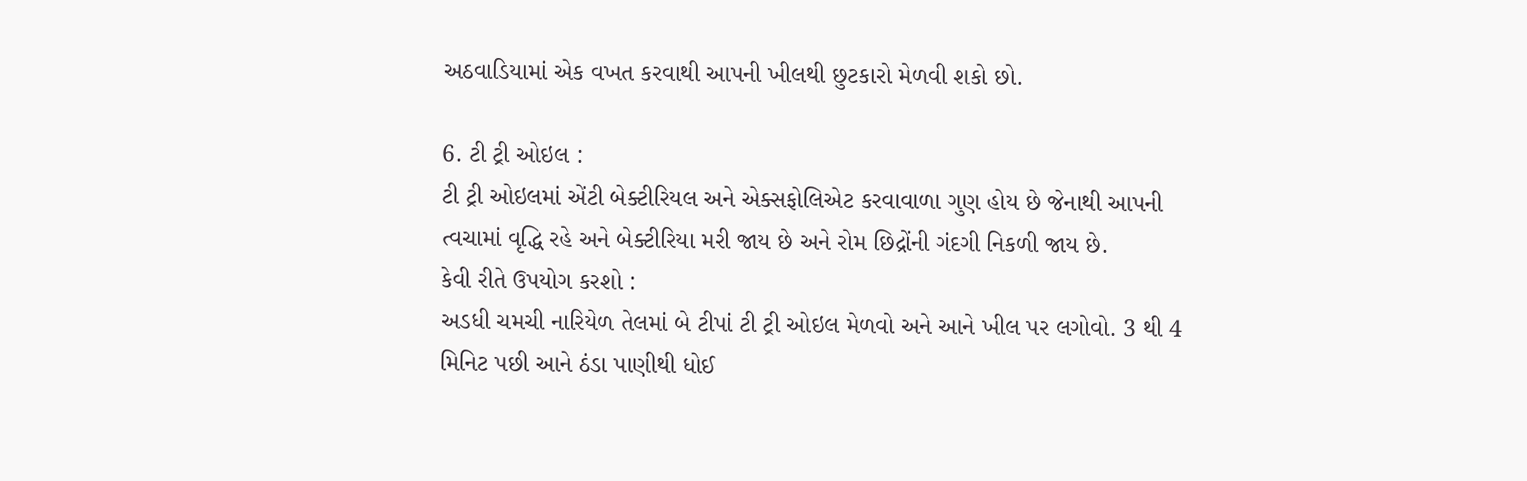અઠવાડિયામાં એક વખત કરવાથી આપની ખીલથી છુટકારો મેળવી શકો છો.

6. ટી ટ્રી ઓઇલ :
ટી ટ્રી ઓઇલમાં એંટી બેક્ટીરિયલ અને એક્સફોલિએટ કરવાવાળા ગુણ હોય છે જેનાથી આપની ત્વચામાં વૃદ્ધિ રહે અને બેક્ટીરિયા મરી જાય છે અને રોમ છિદ્રોંની ગંદગી નિકળી જાય છે.
કેવી રીતે ઉપયોગ કરશો :
અડધી ચમચી નારિયેળ તેલમાં બે ટીપાં ટી ટ્રી ઓઇલ મેળવો અને આને ખીલ પર લગોવો. 3 થી 4 મિનિટ પછી આને ઠંડા પાણીથી ધોઈ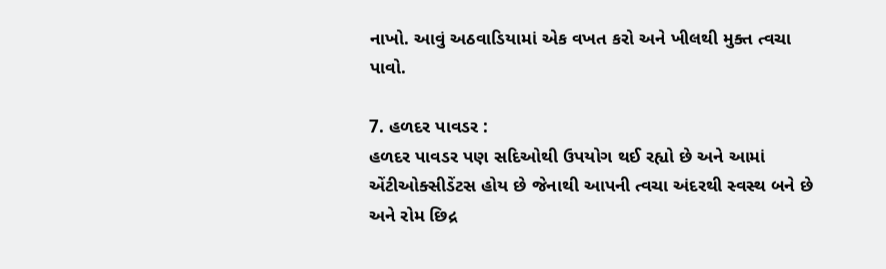નાખો. આવું અઠવાડિયામાં એક વખત કરો અને ખીલથી મુક્ત ત્વચા પાવો.

7. હળદર પાવડર :
હળદર પાવડર પણ સદિઓથી ઉપયોગ થઈ રહ્યો છે અને આમાં એંટીઓક્સીડેંટસ હોય છે જેનાથી આપની ત્વચા અંદરથી સ્વસ્થ બને છે અને રોમ છિદ્ર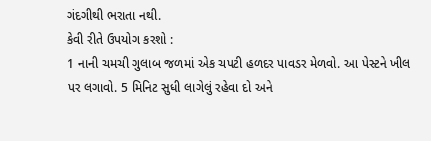ગંદગીથી ભરાતા નથી.
કેવી રીતે ઉપયોગ કરશો :
1 નાની ચમચી ગુલાબ જળમાં એક ચપટી હળદર પાવડર મેળવો. આ પેસ્ટને ખીલ પર લગાવો. 5 મિનિટ સુધી લાગેલું રહેવા દો અને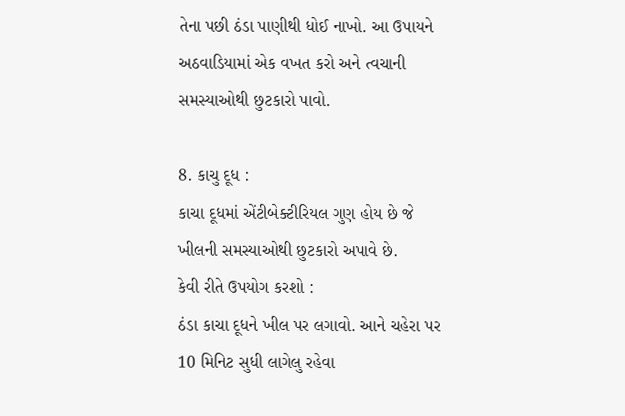તેના પછી ઠંડા પાણીથી ધોઈ નાખો. આ ઉપાયને અઠવાડિયામાં એક વખત કરો અને ત્વચાની સમસ્યાઓથી છુટકારો પાવો.

8. કાચુ દૂધ :
કાચા દૂધમાં એંટીબેક્ટીરિયલ ગુણ હોય છે જે ખીલની સમસ્યાઓથી છુટકારો અપાવે છે.
કેવી રીતે ઉપયોગ કરશો :
ઠંડા કાચા દૂધને ખીલ પર લગાવો. આને ચહેરા પર 10 મિનિટ સુધી લાગેલુ રહેવા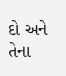દો અને તેના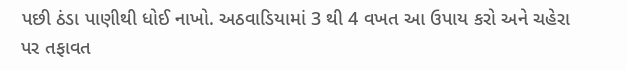પછી ઠંડા પાણીથી ધોઈ નાખો. અઠવાડિયામાં 3 થી 4 વખત આ ઉપાય કરો અને ચહેરા પર તફાવત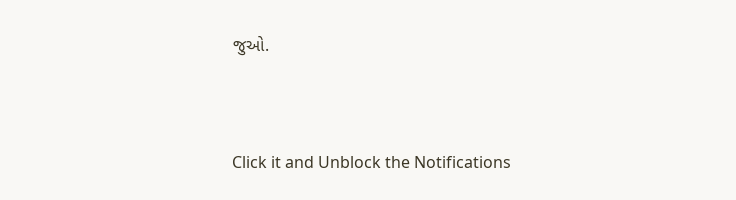જુઓ.



Click it and Unblock the Notifications